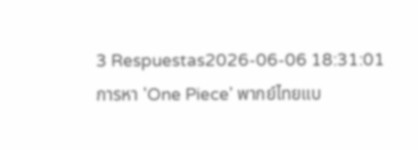3 Respuestas2026-06-06 18:31:01
การหา 'One Piece' พากย์ไทยแบ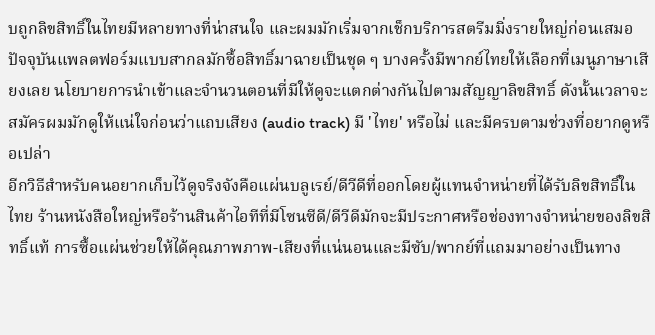บถูกลิขสิทธิ์ในไทยมีหลายทางที่น่าสนใจ และผมมักเริ่มจากเช็กบริการสตรีมมิ่งรายใหญ่ก่อนเสมอ
ปัจจุบันแพลตฟอร์มแบบสากลมักซื้อสิทธิ์มาฉายเป็นชุด ๆ บางครั้งมีพากย์ไทยให้เลือกที่เมนูภาษาเสียงเลย นโยบายการนำเข้าและจำนวนตอนที่มีให้ดูจะแตกต่างกันไปตามสัญญาลิขสิทธิ์ ดังนั้นเวลาจะสมัครผมมักดูให้แน่ใจก่อนว่าแถบเสียง (audio track) มี 'ไทย' หรือไม่ และมีครบตามช่วงที่อยากดูหรือเปล่า
อีกวิธีสำหรับคนอยากเก็บไว้ดูจริงจังคือแผ่นบลูเรย์/ดีวีดีที่ออกโดยผู้แทนจำหน่ายที่ได้รับลิขสิทธิ์ในไทย ร้านหนังสือใหญ่หรือร้านสินค้าไอทีที่มีโซนซีดี/ดีวีดีมักจะมีประกาศหรือช่องทางจำหน่ายของลิขสิทธิ์แท้ การซื้อแผ่นช่วยให้ได้คุณภาพภาพ-เสียงที่แน่นอนและมีซับ/พากย์ที่แถมมาอย่างเป็นทาง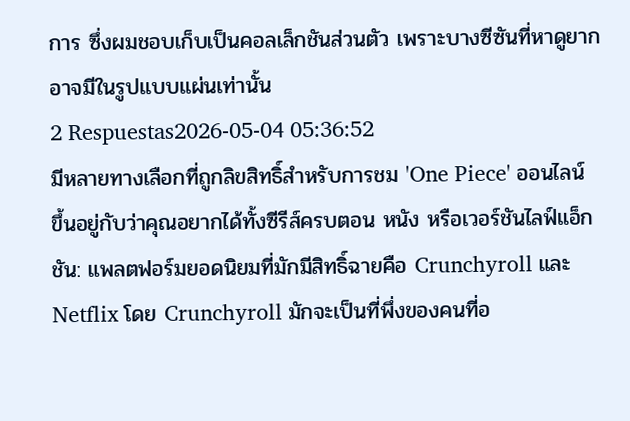การ ซึ่งผมชอบเก็บเป็นคอลเล็กชันส่วนตัว เพราะบางซีซันที่หาดูยากอาจมีในรูปแบบแผ่นเท่านั้น
2 Respuestas2026-05-04 05:36:52
มีหลายทางเลือกที่ถูกลิขสิทธิ์สำหรับการชม 'One Piece' ออนไลน์ ขึ้นอยู่กับว่าคุณอยากได้ทั้งซีรีส์ครบตอน หนัง หรือเวอร์ชันไลฟ์แอ็กชัน: แพลตฟอร์มยอดนิยมที่มักมีสิทธิ์ฉายคือ Crunchyroll และ Netflix โดย Crunchyroll มักจะเป็นที่พึ่งของคนที่อ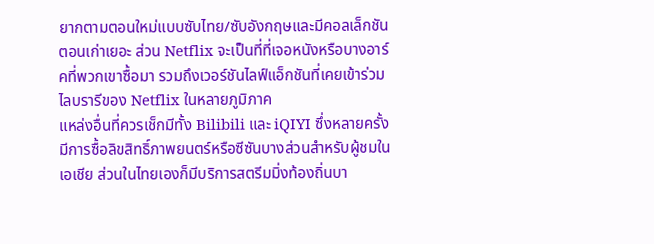ยากตามตอนใหม่แบบซับไทย/ซับอังกฤษและมีคอลเล็กชันตอนเก่าเยอะ ส่วน Netflix จะเป็นที่ที่เจอหนังหรือบางอาร์คที่พวกเขาซื้อมา รวมถึงเวอร์ชันไลฟ์แอ็กชันที่เคยเข้าร่วมไลบรารีของ Netflix ในหลายภูมิภาค
แหล่งอื่นที่ควรเช็กมีทั้ง Bilibili และ iQIYI ซึ่งหลายครั้งมีการซื้อลิขสิทธิ์ภาพยนตร์หรือซีซันบางส่วนสำหรับผู้ชมในเอเชีย ส่วนในไทยเองก็มีบริการสตรีมมิ่งท้องถิ่นบา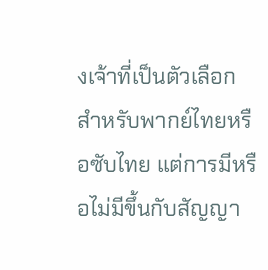งเจ้าที่เป็นตัวเลือกสำหรับพากย์ไทยหรือซับไทย แต่การมีหรือไม่มีขึ้นกับสัญญา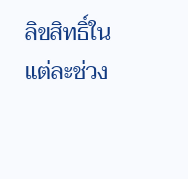ลิขสิทธิ์ในแต่ละช่วง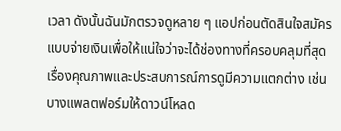เวลา ดังนั้นฉันมักตรวจดูหลาย ๆ แอปก่อนตัดสินใจสมัครแบบจ่ายเงินเพื่อให้แน่ใจว่าจะได้ช่องทางที่ครอบคลุมที่สุด
เรื่องคุณภาพและประสบการณ์การดูมีความแตกต่าง เช่น บางแพลตฟอร์มให้ดาวน์โหลด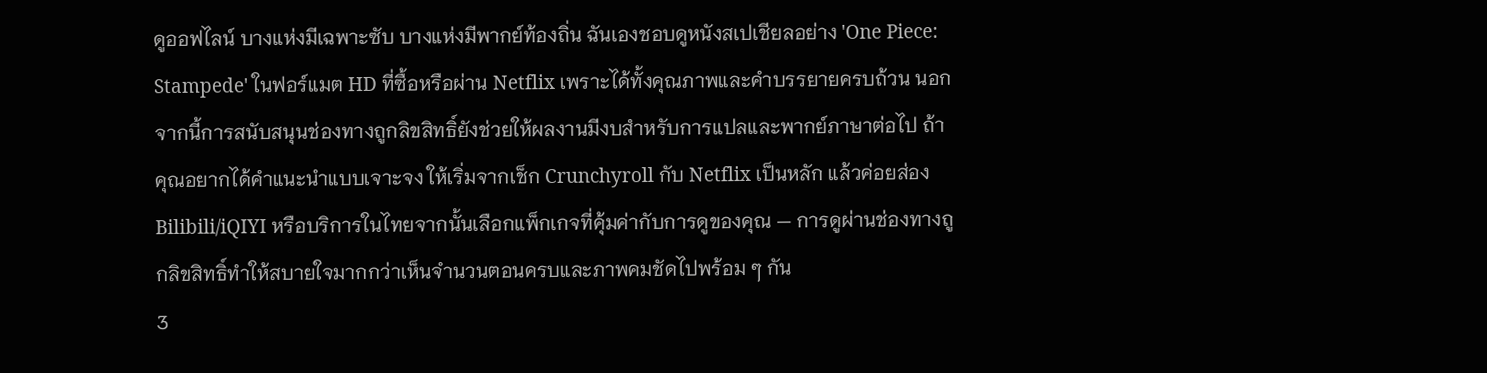ดูออฟไลน์ บางแห่งมีเฉพาะซับ บางแห่งมีพากย์ท้องถิ่น ฉันเองชอบดูหนังสเปเชียลอย่าง 'One Piece: Stampede' ในฟอร์แมต HD ที่ซื้อหรือผ่าน Netflix เพราะได้ทั้งคุณภาพและคำบรรยายครบถ้วน นอกจากนี้การสนับสนุนช่องทางถูกลิขสิทธิ์ยังช่วยให้ผลงานมีงบสำหรับการแปลและพากย์ภาษาต่อไป ถ้าคุณอยากได้คำแนะนำแบบเจาะจง ให้เริ่มจากเช็ก Crunchyroll กับ Netflix เป็นหลัก แล้วค่อยส่อง Bilibili/iQIYI หรือบริการในไทยจากนั้นเลือกแพ็กเกจที่คุ้มค่ากับการดูของคุณ — การดูผ่านช่องทางถูกลิขสิทธิ์ทำให้สบายใจมากกว่าเห็นจำนวนตอนครบและภาพคมชัดไปพร้อม ๆ กัน
3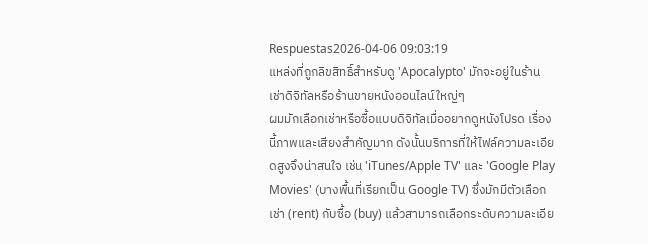Respuestas2026-04-06 09:03:19
แหล่งที่ถูกลิขสิทธิ์สำหรับดู 'Apocalypto' มักจะอยู่ในร้านเช่าดิจิทัลหรือร้านขายหนังออนไลน์ใหญ่ๆ
ผมมักเลือกเช่าหรือซื้อแบบดิจิทัลเมื่ออยากดูหนังโปรด เรื่องนี้ภาพและเสียงสำคัญมาก ดังนั้นบริการที่ให้ไฟล์ความละเอียดสูงจึงน่าสนใจ เช่น 'iTunes/Apple TV' และ 'Google Play Movies' (บางพื้นที่เรียกเป็น Google TV) ซึ่งมักมีตัวเลือกเช่า (rent) กับซื้อ (buy) แล้วสามารถเลือกระดับความละเอีย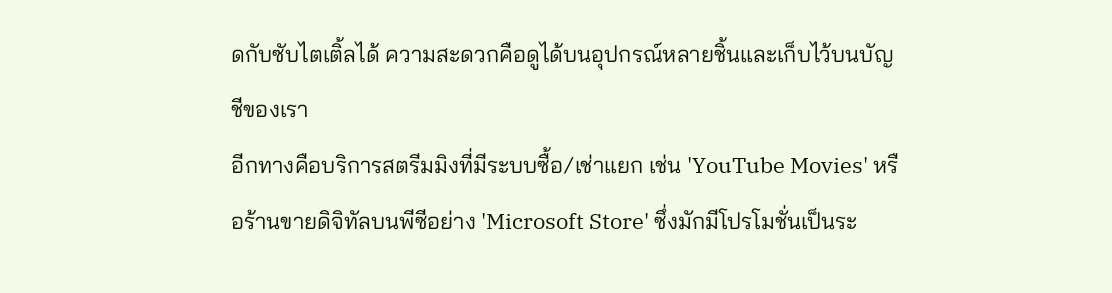ดกับซับไตเติ้ลได้ ความสะดวกคือดูได้บนอุปกรณ์หลายชิ้นและเก็บไว้บนบัญชีของเรา
อีกทางคือบริการสตรีมมิงที่มีระบบซื้อ/เช่าแยก เช่น 'YouTube Movies' หรือร้านขายดิจิทัลบนพีซีอย่าง 'Microsoft Store' ซึ่งมักมีโปรโมชั่นเป็นระ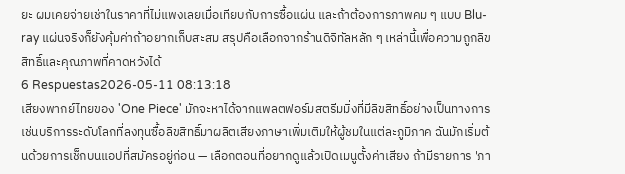ยะ ผมเคยจ่ายเช่าในราคาที่ไม่แพงเลยเมื่อเทียบกับการซื้อแผ่น และถ้าต้องการภาพคม ๆ แบบ Blu-ray แผ่นจริงก็ยังคุ้มค่าถ้าอยากเก็บสะสม สรุปคือเลือกจากร้านดิจิทัลหลัก ๆ เหล่านี้เพื่อความถูกลิขสิทธิ์และคุณภาพที่คาดหวังได้
6 Respuestas2026-05-11 08:13:18
เสียงพากย์ไทยของ 'One Piece' มักจะหาได้จากแพลตฟอร์มสตรีมมิ่งที่มีลิขสิทธิ์อย่างเป็นทางการ เช่นบริการระดับโลกที่ลงทุนซื้อลิขสิทธิ์มาผลิตเสียงภาษาเพิ่มเติมให้ผู้ชมในแต่ละภูมิภาค ฉันมักเริ่มต้นด้วยการเช็กบนแอปที่สมัครอยู่ก่อน — เลือกตอนที่อยากดูแล้วเปิดเมนูตั้งค่าเสียง ถ้ามีรายการ 'ภา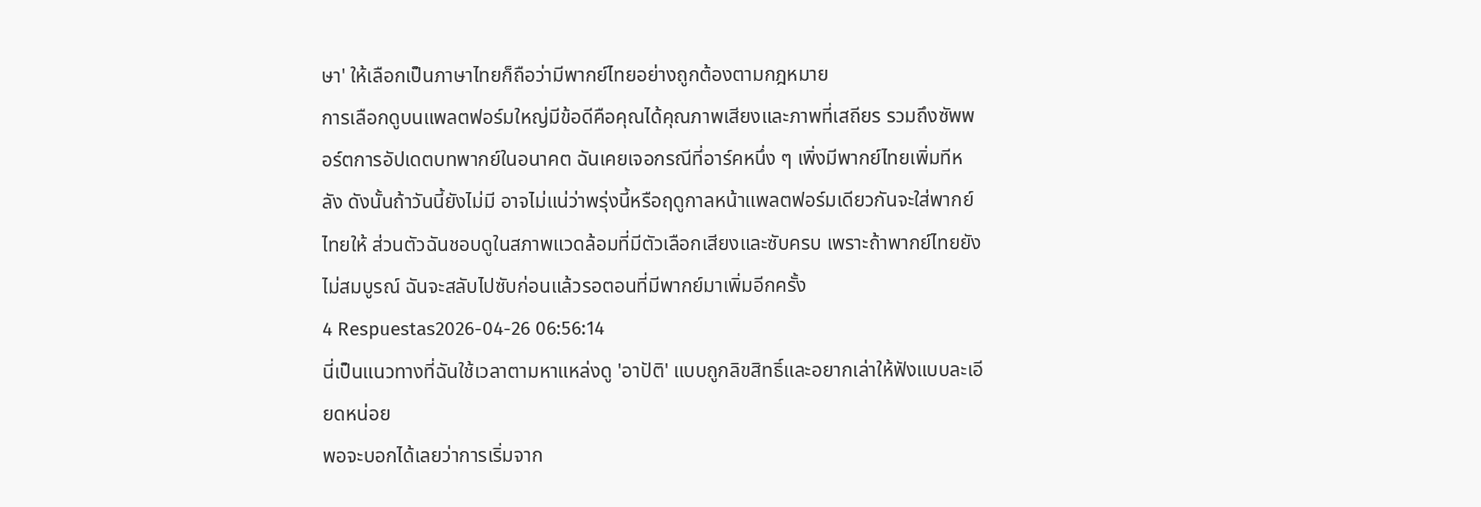ษา' ให้เลือกเป็นภาษาไทยก็ถือว่ามีพากย์ไทยอย่างถูกต้องตามกฎหมาย
การเลือกดูบนแพลตฟอร์มใหญ่มีข้อดีคือคุณได้คุณภาพเสียงและภาพที่เสถียร รวมถึงซัพพอร์ตการอัปเดตบทพากย์ในอนาคต ฉันเคยเจอกรณีที่อาร์คหนึ่ง ๆ เพิ่งมีพากย์ไทยเพิ่มทีหลัง ดังนั้นถ้าวันนี้ยังไม่มี อาจไม่แน่ว่าพรุ่งนี้หรือฤดูกาลหน้าแพลตฟอร์มเดียวกันจะใส่พากย์ไทยให้ ส่วนตัวฉันชอบดูในสภาพแวดล้อมที่มีตัวเลือกเสียงและซับครบ เพราะถ้าพากย์ไทยยังไม่สมบูรณ์ ฉันจะสลับไปซับก่อนแล้วรอตอนที่มีพากย์มาเพิ่มอีกครั้ง
4 Respuestas2026-04-26 06:56:14
นี่เป็นแนวทางที่ฉันใช้เวลาตามหาแหล่งดู 'อาปัติ' แบบถูกลิขสิทธิ์และอยากเล่าให้ฟังแบบละเอียดหน่อย
พอจะบอกได้เลยว่าการเริ่มจาก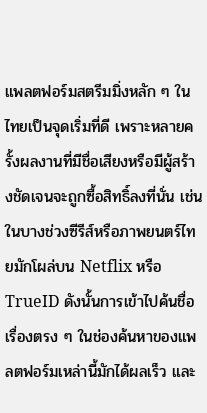แพลตฟอร์มสตรีมมิ่งหลัก ๆ ในไทยเป็นจุดเริ่มที่ดี เพราะหลายครั้งผลงานที่มีชื่อเสียงหรือมีผู้สร้างชัดเจนจะถูกซื้อสิทธิ์ลงที่นั่น เช่นในบางช่วงซีรีส์หรือภาพยนตร์ไทยมักโผล่บน Netflix หรือ TrueID ดังนั้นการเข้าไปค้นชื่อเรื่องตรง ๆ ในช่องค้นหาของแพลตฟอร์มเหล่านี้มักได้ผลเร็ว และ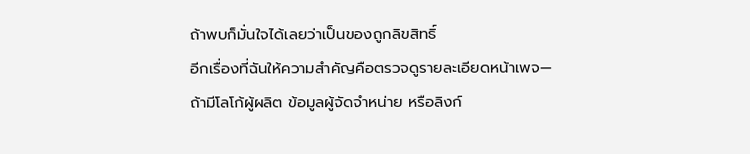ถ้าพบก็มั่นใจได้เลยว่าเป็นของถูกลิขสิทธิ์
อีกเรื่องที่ฉันให้ความสำคัญคือตรวจดูรายละเอียดหน้าเพจ—ถ้ามีโลโก้ผู้ผลิต ข้อมูลผู้จัดจำหน่าย หรือลิงก์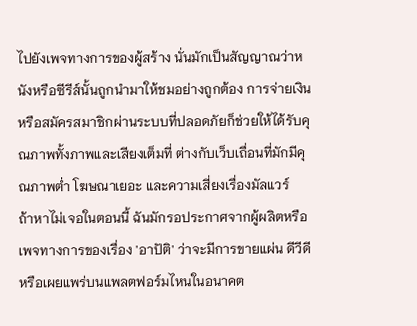ไปยังเพจทางการของผู้สร้าง นั่นมักเป็นสัญญาณว่าหนังหรือซีรีส์นั้นถูกนำมาให้ชมอย่างถูกต้อง การจ่ายเงินหรือสมัครสมาชิกผ่านระบบที่ปลอดภัยก็ช่วยให้ได้รับคุณภาพทั้งภาพและเสียงเต็มที่ ต่างกับเว็บเถื่อนที่มักมีคุณภาพต่ำ โฆษณาเยอะ และความเสี่ยงเรื่องมัลแวร์
ถ้าหาไม่เจอในตอนนี้ ฉันมักรอประกาศจากผู้ผลิตหรือเพจทางการของเรื่อง 'อาปัติ' ว่าจะมีการขายแผ่น ดีวีดี หรือเผยแพร่บนแพลตฟอร์มไหนในอนาคต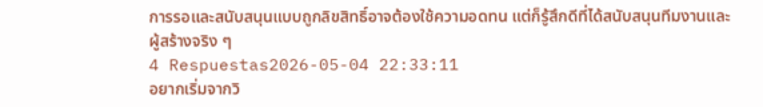การรอและสนับสนุนแบบถูกลิขสิทธิ์อาจต้องใช้ความอดทน แต่ก็รู้สึกดีที่ได้สนับสนุนทีมงานและผู้สร้างจริง ๆ
4 Respuestas2026-05-04 22:33:11
อยากเริ่มจากวิ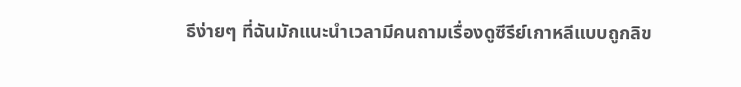ธีง่ายๆ ที่ฉันมักแนะนำเวลามีคนถามเรื่องดูซีรีย์เกาหลีแบบถูกลิข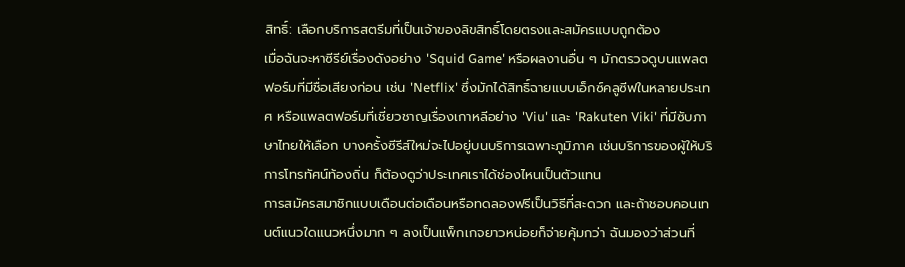สิทธิ์: เลือกบริการสตรีมที่เป็นเจ้าของลิขสิทธิ์โดยตรงและสมัครแบบถูกต้อง
เมื่อฉันจะหาซีรีย์เรื่องดังอย่าง 'Squid Game' หรือผลงานอื่น ๆ มักตรวจดูบนแพลตฟอร์มที่มีชื่อเสียงก่อน เช่น 'Netflix' ซึ่งมักได้สิทธิ์ฉายแบบเอ็กซ์คลูซีฟในหลายประเทศ หรือแพลตฟอร์มที่เชี่ยวชาญเรื่องเกาหลีอย่าง 'Viu' และ 'Rakuten Viki' ที่มีซับภาษาไทยให้เลือก บางครั้งซีรีส์ใหม่จะไปอยู่บนบริการเฉพาะภูมิภาค เช่นบริการของผู้ให้บริการโทรทัศน์ท้องถิ่น ก็ต้องดูว่าประเทศเราได้ช่องไหนเป็นตัวแทน
การสมัครสมาชิกแบบเดือนต่อเดือนหรือทดลองฟรีเป็นวิธีที่สะดวก และถ้าชอบคอนเทนต์แนวใดแนวหนึ่งมาก ๆ ลงเป็นแพ็กเกจยาวหน่อยก็จ่ายคุ้มกว่า ฉันมองว่าส่วนที่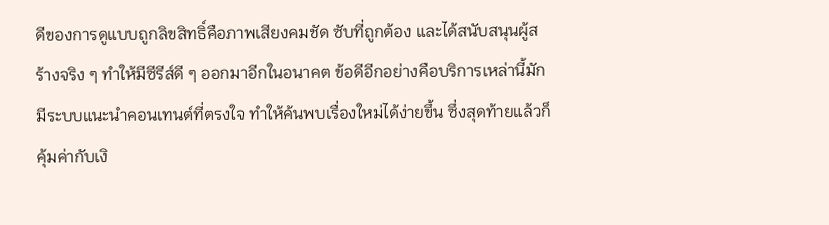ดีของการดูแบบถูกลิขสิทธิ์คือภาพเสียงคมชัด ซับที่ถูกต้อง และได้สนับสนุนผู้สร้างจริง ๆ ทำให้มีซีรีส์ดี ๆ ออกมาอีกในอนาคต ข้อดีอีกอย่างคือบริการเหล่านี้มักมีระบบแนะนำคอนเทนต์ที่ตรงใจ ทำให้ค้นพบเรื่องใหม่ได้ง่ายขึ้น ซึ่งสุดท้ายแล้วก็คุ้มค่ากับเงิ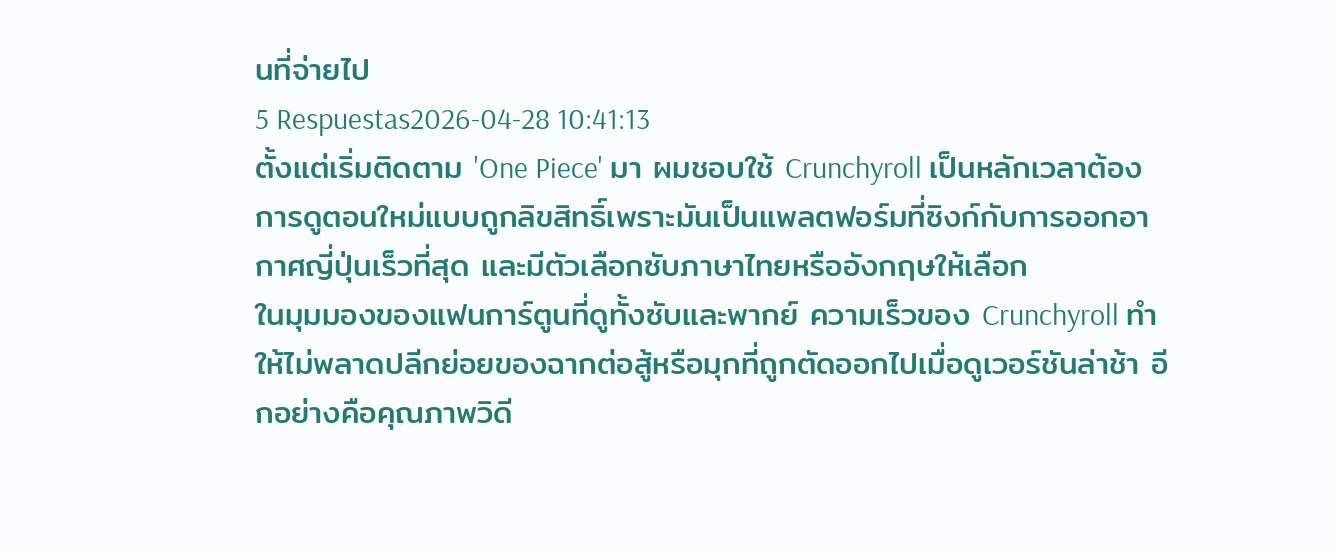นที่จ่ายไป
5 Respuestas2026-04-28 10:41:13
ตั้งแต่เริ่มติดตาม 'One Piece' มา ผมชอบใช้ Crunchyroll เป็นหลักเวลาต้องการดูตอนใหม่แบบถูกลิขสิทธิ์เพราะมันเป็นแพลตฟอร์มที่ซิงก์กับการออกอากาศญี่ปุ่นเร็วที่สุด และมีตัวเลือกซับภาษาไทยหรืออังกฤษให้เลือก
ในมุมมองของแฟนการ์ตูนที่ดูทั้งซับและพากย์ ความเร็วของ Crunchyroll ทำให้ไม่พลาดปลีกย่อยของฉากต่อสู้หรือมุกที่ถูกตัดออกไปเมื่อดูเวอร์ชันล่าช้า อีกอย่างคือคุณภาพวิดี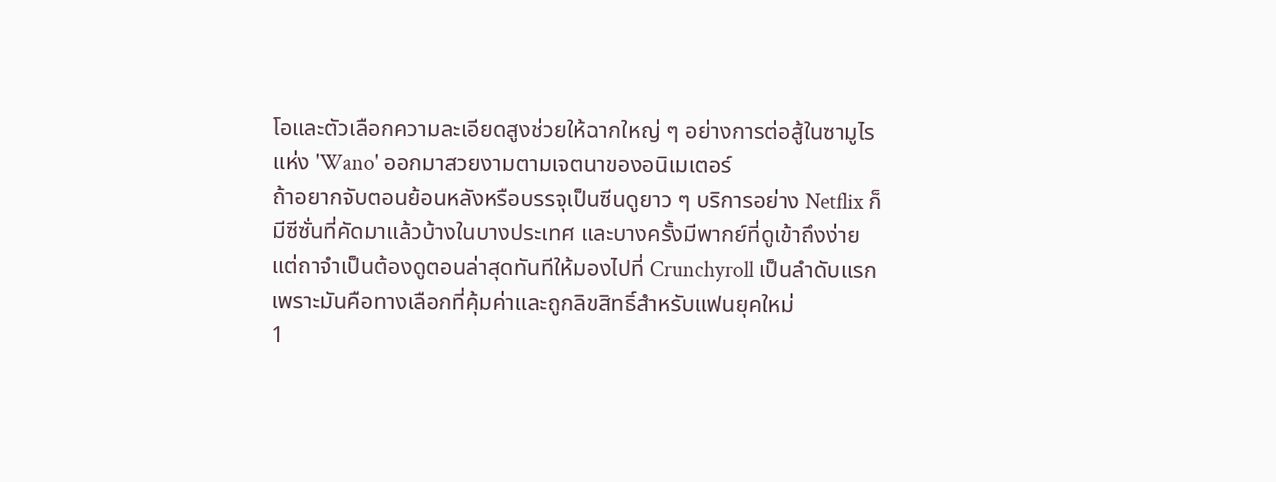โอและตัวเลือกความละเอียดสูงช่วยให้ฉากใหญ่ ๆ อย่างการต่อสู้ในซามูไรแห่ง 'Wano' ออกมาสวยงามตามเจตนาของอนิเมเตอร์
ถ้าอยากจับตอนย้อนหลังหรือบรรจุเป็นซีนดูยาว ๆ บริการอย่าง Netflix ก็มีซีซั่นที่คัดมาแล้วบ้างในบางประเทศ และบางครั้งมีพากย์ที่ดูเข้าถึงง่าย แต่ถาจำเป็นต้องดูตอนล่าสุดทันทีให้มองไปที่ Crunchyroll เป็นลำดับแรก เพราะมันคือทางเลือกที่คุ้มค่าและถูกลิขสิทธิ์สำหรับแฟนยุคใหม่
1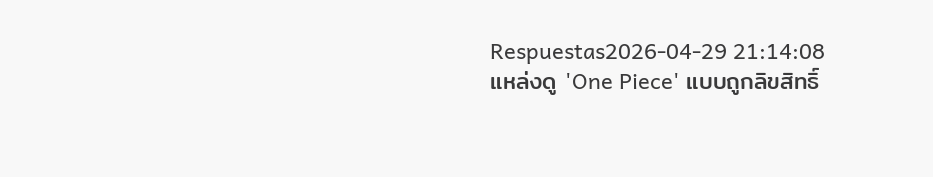Respuestas2026-04-29 21:14:08
แหล่งดู 'One Piece' แบบถูกลิขสิทธิ์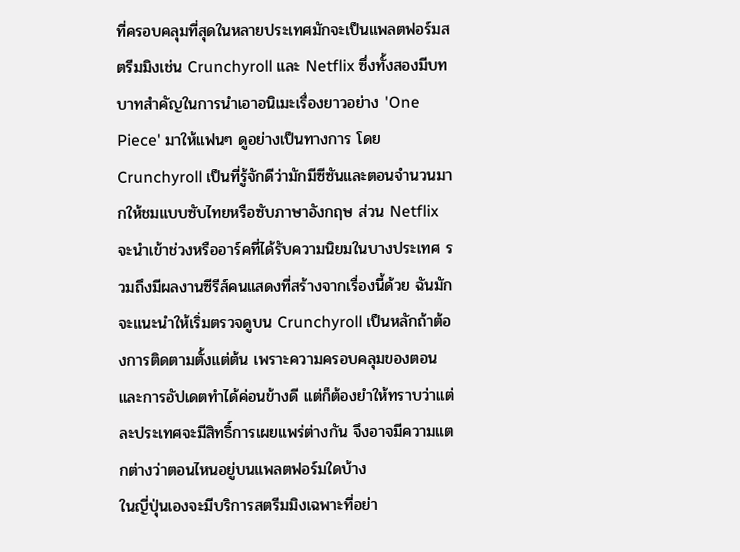ที่ครอบคลุมที่สุดในหลายประเทศมักจะเป็นแพลตฟอร์มสตรีมมิงเช่น Crunchyroll และ Netflix ซึ่งทั้งสองมีบทบาทสำคัญในการนำเอาอนิเมะเรื่องยาวอย่าง 'One Piece' มาให้แฟนๆ ดูอย่างเป็นทางการ โดย Crunchyroll เป็นที่รู้จักดีว่ามักมีซีซันและตอนจำนวนมากให้ชมแบบซับไทยหรือซับภาษาอังกฤษ ส่วน Netflix จะนำเข้าช่วงหรืออาร์คที่ได้รับความนิยมในบางประเทศ รวมถึงมีผลงานซีรีส์คนแสดงที่สร้างจากเรื่องนี้ด้วย ฉันมักจะแนะนำให้เริ่มตรวจดูบน Crunchyroll เป็นหลักถ้าต้องการติดตามตั้งแต่ต้น เพราะความครอบคลุมของตอนและการอัปเดตทำได้ค่อนข้างดี แต่ก็ต้องยำให้ทราบว่าแต่ละประเทศจะมีสิทธิ์การเผยแพร่ต่างกัน จึงอาจมีความแตกต่างว่าตอนไหนอยู่บนแพลตฟอร์มใดบ้าง
ในญี่ปุ่นเองจะมีบริการสตรีมมิงเฉพาะที่อย่า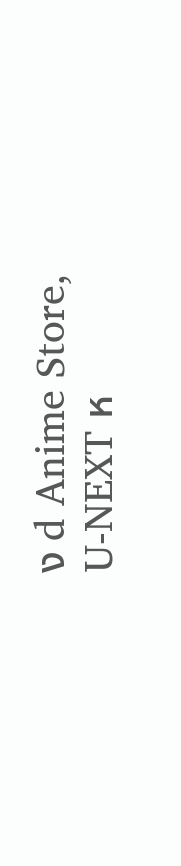ง d Anime Store, U-NEXT ห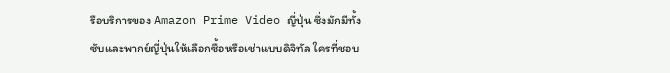รือบริการของ Amazon Prime Video ญี่ปุ่น ซึ่งมักมีทั้งซับและพากย์ญี่ปุ่นให้เลือกซื้อหรือเช่าแบบดิจิทัล ใครที่ชอบ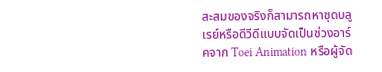สะสมของจริงก็สามารถหาชุดบลูเรย์หรือดีวีดีแบบจัดเป็นช่วงอาร์คจาก Toei Animation หรือผู้จัด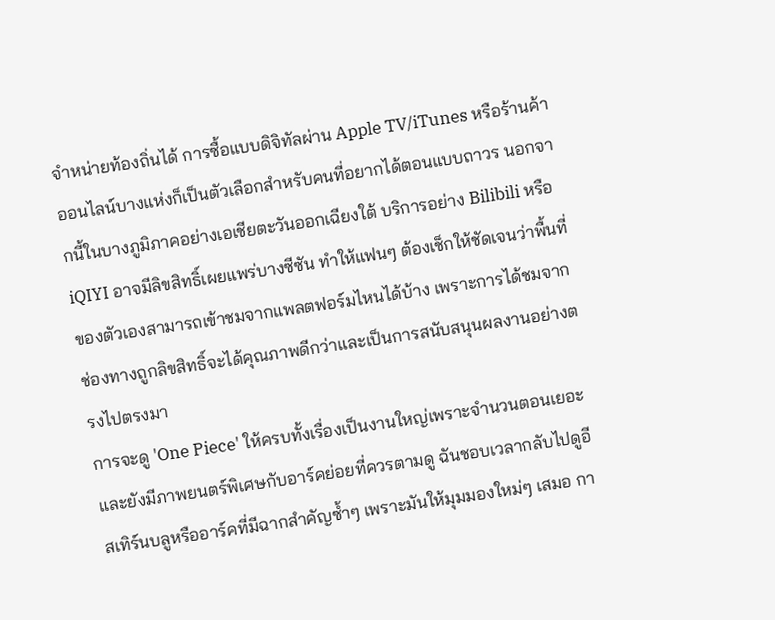จำหน่ายท้องถิ่นได้ การซื้อแบบดิจิทัลผ่าน Apple TV/iTunes หรือร้านค้าออนไลน์บางแห่งก็เป็นตัวเลือกสำหรับคนที่อยากได้ตอนแบบถาวร นอกจากนี้ในบางภูมิภาคอย่างเอเชียตะวันออกเฉียงใต้ บริการอย่าง Bilibili หรือ iQIYI อาจมีลิขสิทธิ์เผยแพร่บางซีซัน ทำให้แฟนๆ ต้องเช็กให้ชัดเจนว่าพื้นที่ของตัวเองสามารถเข้าชมจากแพลตฟอร์มไหนได้บ้าง เพราะการได้ชมจากช่องทางถูกลิขสิทธิ์จะได้คุณภาพดีกว่าและเป็นการสนับสนุนผลงานอย่างตรงไปตรงมา
การจะดู 'One Piece' ให้ครบทั้งเรื่องเป็นงานใหญ่เพราะจำนวนตอนเยอะและยังมีภาพยนตร์พิเศษกับอาร์คย่อยที่ควรตามดู ฉันชอบเวลากลับไปดูอีสเทิร์นบลูหรืออาร์คที่มีฉากสำคัญซ้ำๆ เพราะมันให้มุมมองใหม่ๆ เสมอ กา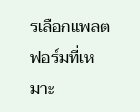รเลือกแพลตฟอร์มที่เหมาะ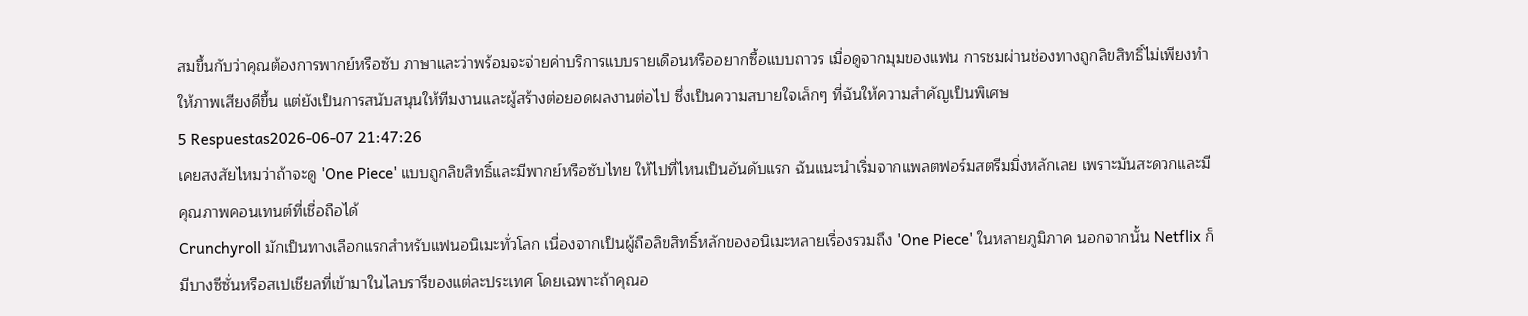สมขึ้นกับว่าคุณต้องการพากย์หรือซับ ภาษาและว่าพร้อมจะจ่ายค่าบริการแบบรายเดือนหรืออยากซื้อแบบถาวร เมื่อดูจากมุมของแฟน การชมผ่านช่องทางถูกลิขสิทธิ์ไม่เพียงทำให้ภาพเสียงดีขึ้น แต่ยังเป็นการสนับสนุนให้ทีมงานและผู้สร้างต่อยอดผลงานต่อไป ซึ่งเป็นความสบายใจเล็กๆ ที่ฉันให้ความสำคัญเป็นพิเศษ
5 Respuestas2026-06-07 21:47:26
เคยสงสัยไหมว่าถ้าจะดู 'One Piece' แบบถูกลิขสิทธิ์และมีพากย์หรือซับไทย ให้ไปที่ไหนเป็นอันดับแรก ฉันแนะนำเริ่มจากแพลตฟอร์มสตรีมมิ่งหลักเลย เพราะมันสะดวกและมีคุณภาพคอนเทนต์ที่เชื่อถือได้
Crunchyroll มักเป็นทางเลือกแรกสำหรับแฟนอนิเมะทั่วโลก เนื่องจากเป็นผู้ถือลิขสิทธิ์หลักของอนิเมะหลายเรื่องรวมถึง 'One Piece' ในหลายภูมิภาค นอกจากนั้น Netflix ก็มีบางซีซั่นหรือสเปเชียลที่เข้ามาในไลบรารีของแต่ละประเทศ โดยเฉพาะถ้าคุณอ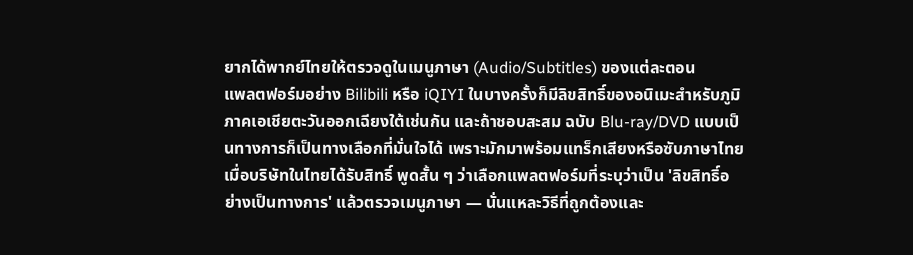ยากได้พากย์ไทยให้ตรวจดูในเมนูภาษา (Audio/Subtitles) ของแต่ละตอน
แพลตฟอร์มอย่าง Bilibili หรือ iQIYI ในบางครั้งก็มีลิขสิทธิ์ของอนิเมะสำหรับภูมิภาคเอเชียตะวันออกเฉียงใต้เช่นกัน และถ้าชอบสะสม ฉบับ Blu-ray/DVD แบบเป็นทางการก็เป็นทางเลือกที่มั่นใจได้ เพราะมักมาพร้อมแทร็กเสียงหรือซับภาษาไทยเมื่อบริษัทในไทยได้รับสิทธิ์ พูดสั้น ๆ ว่าเลือกแพลตฟอร์มที่ระบุว่าเป็น 'ลิขสิทธิ์อย่างเป็นทางการ' แล้วตรวจเมนูภาษา — นั่นแหละวิธีที่ถูกต้องและ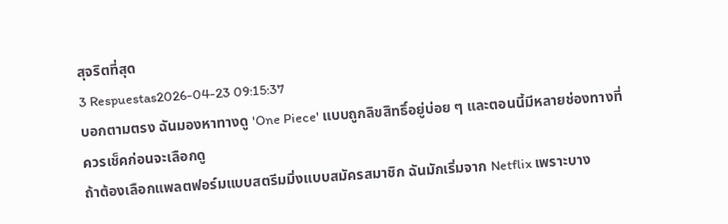สุจริตที่สุด
3 Respuestas2026-04-23 09:15:37
บอกตามตรง ฉันมองหาทางดู 'One Piece' แบบถูกลิขสิทธิ์อยู่บ่อย ๆ และตอนนี้มีหลายช่องทางที่ควรเช็คก่อนจะเลือกดู
ถ้าต้องเลือกแพลตฟอร์มแบบสตรีมมิ่งแบบสมัครสมาชิก ฉันมักเริ่มจาก Netflix เพราะบาง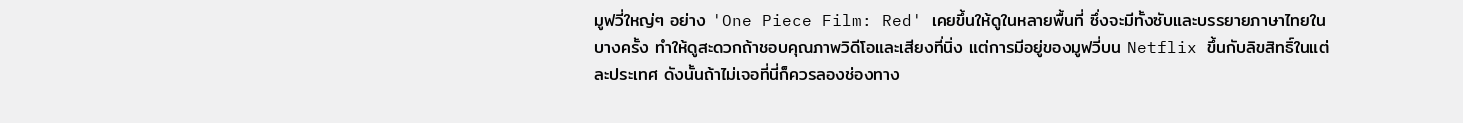มูฟวี่ใหญ่ๆ อย่าง 'One Piece Film: Red' เคยขึ้นให้ดูในหลายพื้นที่ ซึ่งจะมีทั้งซับและบรรยายภาษาไทยในบางครั้ง ทำให้ดูสะดวกถ้าชอบคุณภาพวิดีโอและเสียงที่นิ่ง แต่การมีอยู่ของมูฟวี่บน Netflix ขึ้นกับลิขสิทธิ์ในแต่ละประเทศ ดังนั้นถ้าไม่เจอที่นี่ก็ควรลองช่องทาง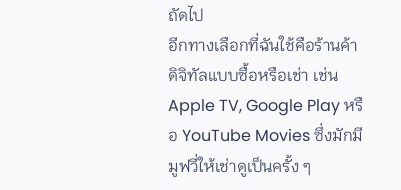ถัดไป
อีกทางเลือกที่ฉันใช้คือร้านค้าดิจิทัลแบบซื้อหรือเช่า เช่น Apple TV, Google Play หรือ YouTube Movies ซึ่งมักมีมูฟวี่ให้เช่าดูเป็นครั้ง ๆ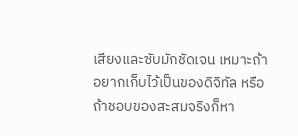เสียงและซับมักชัดเจน เหมาะถ้าอยากเก็บไว้เป็นของดิจิทัล หรือถ้าชอบของสะสมจริงก็หา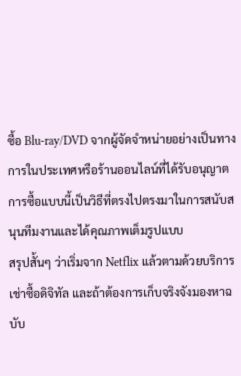ซื้อ Blu-ray/DVD จากผู้จัดจำหน่ายอย่างเป็นทางการในประเทศหรือร้านออนไลน์ที่ได้รับอนุญาต การซื้อแบบนี้เป็นวิธีที่ตรงไปตรงมาในการสนับสนุนทีมงานและได้คุณภาพเต็มรูปแบบ
สรุปสั้นๆ ว่าเริ่มจาก Netflix แล้วตามด้วยบริการเช่าซื้อดิจิทัล และถ้าต้องการเก็บจริงจังมองหาฉบับ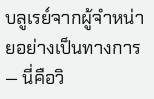บลูเรย์จากผู้จำหน่ายอย่างเป็นทางการ — นี่คือวิ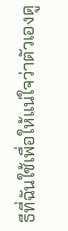ธีที่ฉันใช้เพื่อให้แน่ใจว่าตัวเองดู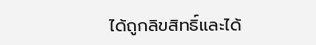ได้ถูกลิขสิทธิ์และได้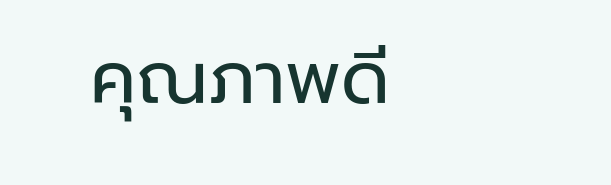คุณภาพดี